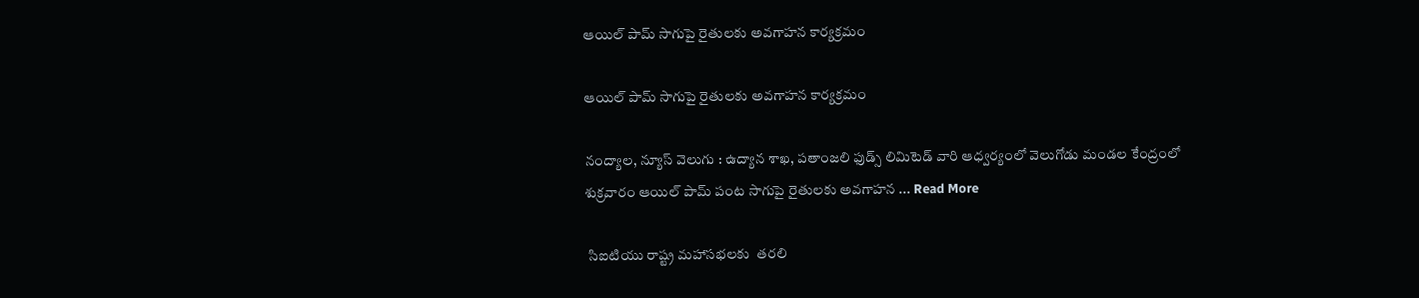ఆయిల్ పామ్ సాగుపై రైతులకు అవగాహన కార్యక్రమం

ఆయిల్ పామ్ సాగుపై రైతులకు అవగాహన కార్యక్రమం

నంద్యాల, న్యూస్ వెలుగు : ఉద్యాన శాఖ, పతాంజలి ఫుడ్స్ లిమిటెడ్ వారి ఆధ్వర్యంలో వెలుగోడు మండల కేంద్రంలో శుక్రవారం ఆయిల్ పామ్ పంట సాగుపై రైతులకు అవగాహన ... Read More

 సిఐటియు రాష్ట్ర మహాసభలకు  తరలి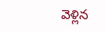వెళ్లిన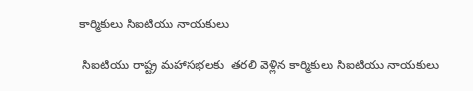కార్మికులు సిఐటియు నాయకులు

 సిఐటియు రాష్ట్ర మహాసభలకు  తరలి వెళ్లిన కార్మికులు సిఐటియు నాయకులు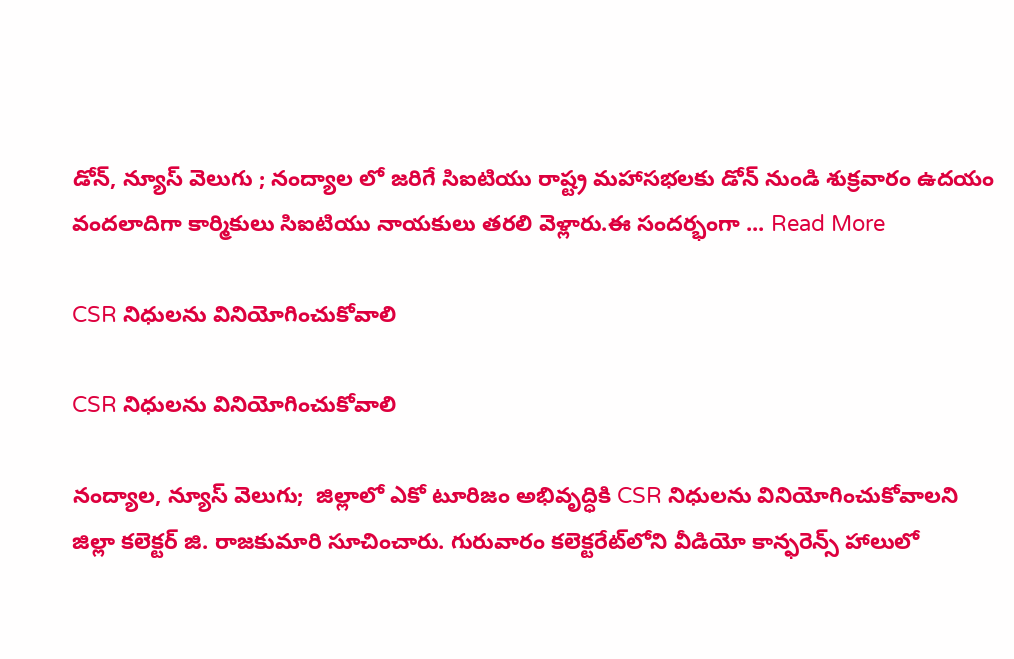డోన్, న్యూస్ వెలుగు ; నంద్యాల లో జరిగే సిఐటియు రాష్ట్ర మహాసభలకు డోన్ నుండి శుక్రవారం ఉదయం వందలాదిగా కార్మికులు సిఐటియు నాయకులు తరలి వెళ్లారు.ఈ సందర్భంగా ... Read More

CSR నిధులను వినియోగించుకోవాలి

CSR నిధులను వినియోగించుకోవాలి

నంద్యాల, న్యూస్ వెలుగు;  జిల్లాలో ఎకో టూరిజం అభివృద్ధికి CSR నిధులను వినియోగించుకోవాలని జిల్లా కలెక్టర్ జి. రాజకుమారి సూచించారు. గురువారం కలెక్టరేట్‌లోని వీడియో కాన్ఫరెన్స్ హాలులో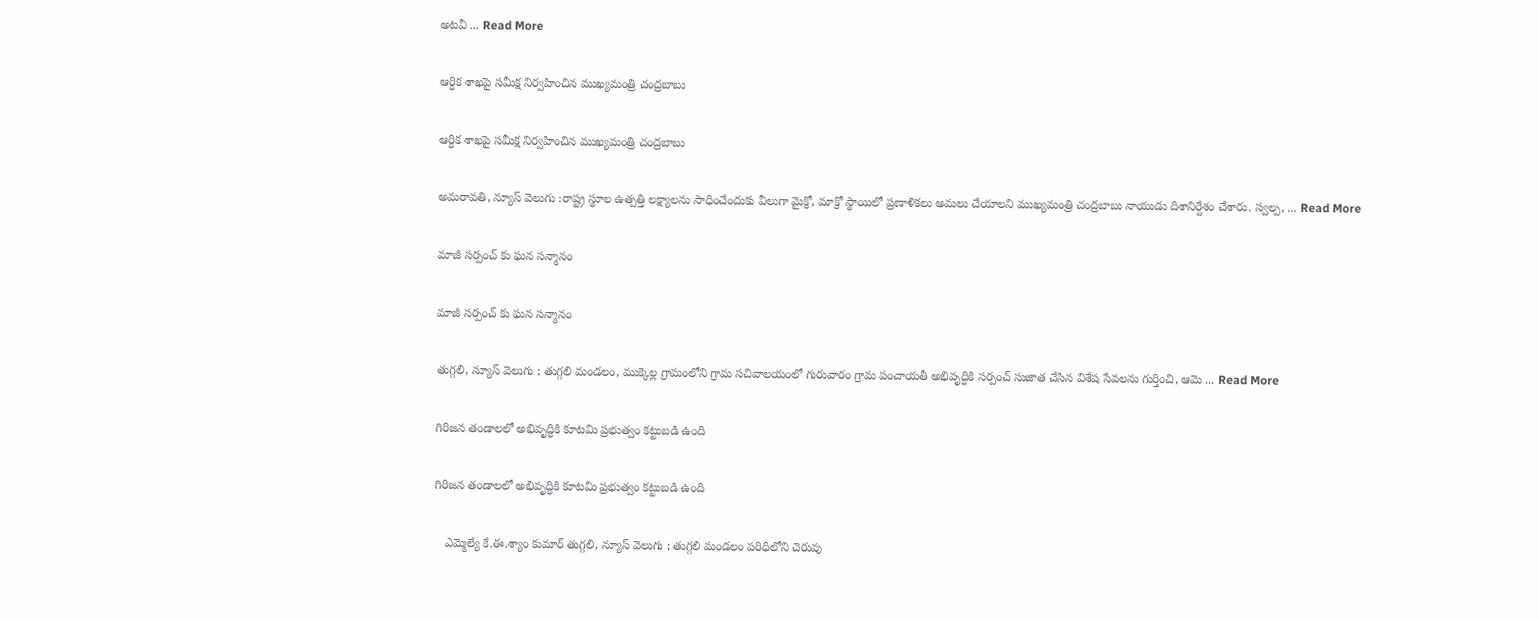అటవీ ... Read More

ఆర్ధిక శాఖపై సమీక్ష నిర్వహించిన ముఖ్యమంత్రి చంద్రబాబు

ఆర్ధిక శాఖపై సమీక్ష నిర్వహించిన ముఖ్యమంత్రి చంద్రబాబు

అమరావతి, న్యూస్ వెలుగు :రాష్ట్ర స్థూల ఉత్పత్తి లక్ష్యాలను సాధించేందుకు వీలుగా మైక్రో, మాక్రో స్థాయిలో ప్రణాళికలు అమలు చేయాలని ముఖ్యమంత్రి చంద్రబాబు నాయుడు దిశానిర్దేశం చేశారు. స్వల్ప, ... Read More

మాజీ సర్పంచ్ కు ఘన సన్మానం

మాజీ సర్పంచ్ కు ఘన సన్మానం

తుగ్గలి, న్యూస్ వెలుగు ; తుగ్గలి మండలం, ముక్కెల్ల గ్రామంలోని గ్రామ సచివాలయంలో గురువారం గ్రామ పంచాయతీ అభివృద్ధికి సర్పంచ్ సుజాత చేసిన విశేష సేవలను గుర్తించి, ఆమె ... Read More

గిరిజన తండాలలో అభివృద్ధికి కూటమి ప్రభుత్వం కట్టుబడి ఉంది

గిరిజన తండాలలో అభివృద్ధికి కూటమి ప్రభుత్వం కట్టుబడి ఉంది

   ఎమ్మెల్యే కే.ఈ.శ్యాం కుమార్ తుగ్గలి, న్యూస్ వెలుగు ; తుగ్గలి మండలం పరిధిలోని చెరువు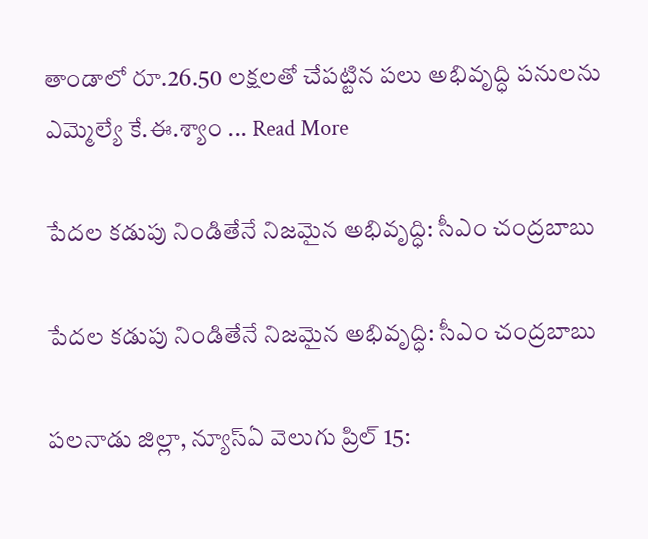తాండాలో రూ.26.50 లక్షలతో చేపట్టిన పలు అభివృద్ధి పనులను ఎమ్మెల్యే కే.ఈ.శ్యాం ... Read More

పేదల కడుపు నిండితేనే నిజమైన అభివృద్ధి: సీఎం చంద్రబాబు

పేదల కడుపు నిండితేనే నిజమైన అభివృద్ధి: సీఎం చంద్రబాబు

పలనాడు జిల్లా, న్యూస్ఏ వెలుగు ప్రిల్ 15: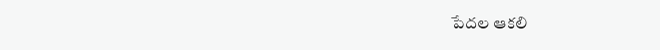పేదల ఆకలి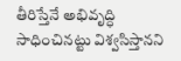తీరిస్తేనే అభివృద్ధి సాధించినట్టు విశ్వసిస్తానని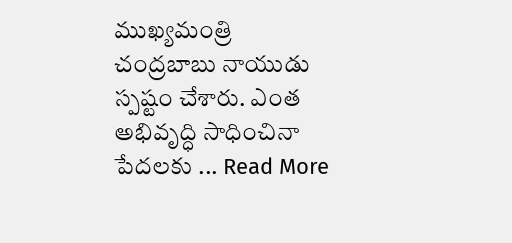ముఖ్యమంత్రి చంద్రబాబు నాయుడు స్పష్టం చేశారు. ఎంత అభివృద్ధి సాధించినా పేదలకు ... Read More